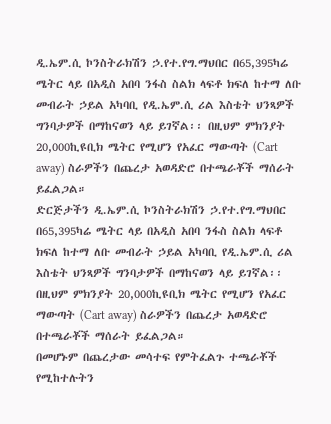ዲ.ኤም.ሲ ኮንስትራክሽን ኃ.የተ.የግ.ማህበር በ65,395ካሬ ሜትር ላይ በአዲስ አበባ ንፋስ ስልክ ላፍቶ ክፍለ ከተማ ለቡ መብራት ኃይል አካባቢ የዲ.ኤም.ሲ ሪል እስቴት ህንጻዎች ግንባታዎች በማከናወን ላይ ይገኛል፡፡ በዚህም ምክንያት 20,000ኪዩቢክ ሜትር የሚሆን የአፈር ማውጣት (Cart away) ስራዎችን በጨረታ አወዳድሮ በተጫራቾች ማሰራት ይፈልጋል።
ድርጅታችን ዲ.ኤም.ሲ ኮንስትራክሽን ኃ.የተ.የግ.ማህበር በ65,395ካሬ ሜትር ላይ በአዲስ አበባ ንፋስ ስልክ ላፍቶ ክፍለ ከተማ ለቡ መብራት ኃይል አካባቢ የዲ.ኤም.ሲ ሪል እስቴት ህንጻዎች ግንባታዎች በማከናወን ላይ ይገኛል፡፡ በዚህም ምክንያት 20,000ኪዩቢክ ሜትር የሚሆን የአፈር ማውጣት (Cart away) ስራዎችን በጨረታ አወዳድሮ በተጫራቾች ማሰራት ይፈልጋል።
በመሆኑም በጨረታው መሳተፍ የምትፈልጉ ተጫራቾች የሚከተሉትን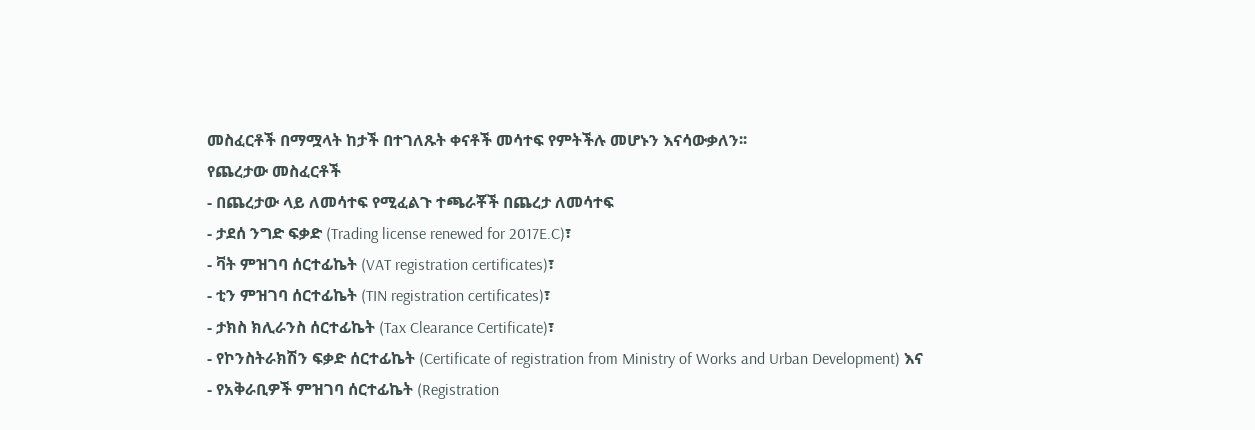መስፈርቶች በማሟላት ከታች በተገለጹት ቀናቶች መሳተፍ የምትችሉ መሆኑን እናሳውቃለን፡፡
የጨረታው መስፈርቶች
- በጨረታው ላይ ለመሳተፍ የሚፈልጉ ተጫራቾች በጨረታ ለመሳተፍ
- ታደሰ ንግድ ፍቃድ (Trading license renewed for 2017E.C)፣
- ቫት ምዝገባ ሰርተፊኬት (VAT registration certificates)፣
- ቲን ምዝገባ ሰርተፊኬት (TIN registration certificates)፣
- ታክስ ክሊራንስ ሰርተፊኬት (Tax Clearance Certificate)፣
- የኮንስትራክሽን ፍቃድ ሰርተፊኬት (Certificate of registration from Ministry of Works and Urban Development) እና
- የአቅራቢዎች ምዝገባ ሰርተፊኬት (Registration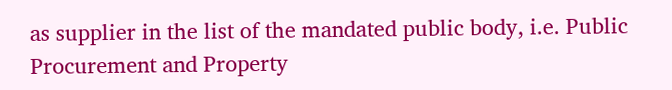as supplier in the list of the mandated public body, i.e. Public Procurement and Property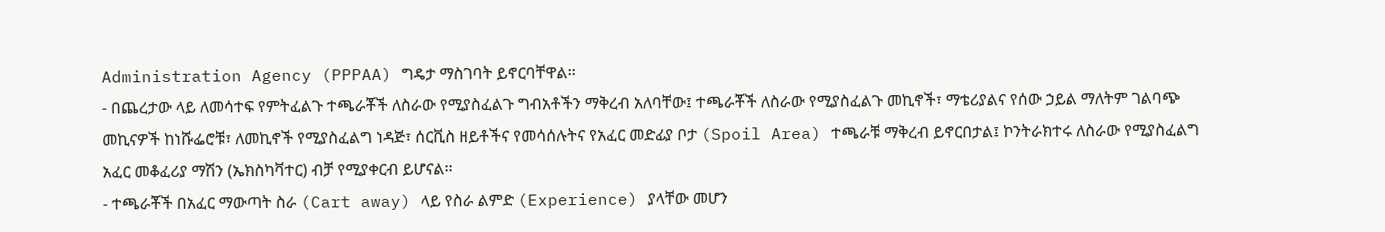Administration Agency (PPPAA) ግዴታ ማስገባት ይኖርባቸዋል፡፡
- በጨረታው ላይ ለመሳተፍ የምትፈልጉ ተጫራቾች ለስራው የሚያስፈልጉ ግብአቶችን ማቅረብ አለባቸው፤ ተጫራቾች ለስራው የሚያስፈልጉ መኪኖች፣ ማቴሪያልና የሰው ኃይል ማለትም ገልባጭ መኪናዎች ከነሹፌሮቹ፣ ለመኪኖች የሚያስፈልግ ነዳጅ፣ ሰርቪስ ዘይቶችና የመሳሰሉትና የአፈር መድፊያ ቦታ (Spoil Area) ተጫራቹ ማቅረብ ይኖርበታል፤ ኮንትራክተሩ ለስራው የሚያስፈልግ አፈር መቆፈሪያ ማሽን (ኤክስካቫተር) ብቻ የሚያቀርብ ይሆናል፡፡
- ተጫራቾች በአፈር ማውጣት ስራ (Cart away) ላይ የስራ ልምድ (Experience) ያላቸው መሆን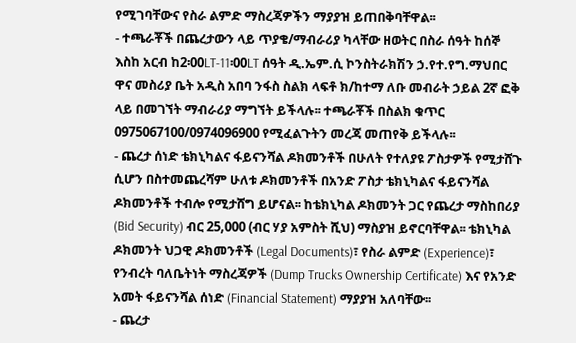የሚገባቸውና የስራ ልምድ ማስረጃዎችን ማያያዝ ይጠበቅባቸዋል፡፡
- ተጫራቾች በጨረታውን ላይ ጥያቄ/ማብራሪያ ካላቸው ዘወትር በስራ ሰዓት ከሰኞ እስከ አርብ ከ2፡00LT-11፡00LT ሰዓት ዲ.ኤም.ሲ ኮንስትራክሽን ኃ.የተ.የግ.ማህበር ዋና መስሪያ ቤት አዲስ አበባ ንፋስ ስልክ ላፍቶ ክ/ከተማ ለቡ መብራት ኃይል 2ኛ ፎቅ ላይ በመገኘት ማብራሪያ ማግኘት ይችላሉ፡፡ ተጫራቾች በስልክ ቁጥር 0975067100/0974096900 የሚፈልጉትን መረጃ መጠየቅ ይችላሉ፡፡
- ጨረታ ሰነድ ቴክኒካልና ፋይናንሻል ዶክመንቶች በሁለት የተለያዩ ፖስታዎች የሚታሸጉ ሲሆን በስተመጨረሻም ሁለቱ ዶክመንቶች በአንድ ፖስታ ቴክኒካልና ፋይናንሻል ዶክመንቶች ተብሎ የሚታሸግ ይሆናል፡፡ ከቴክኒካል ዶክመንት ጋር የጨረታ ማስከበሪያ (Bid Security) ብር 25,000 (ብር ሃያ አምስት ሺህ) ማስያዝ ይኖርባቸዋል፡፡ ቴክኒካል ዶክመንት ህጋዊ ዶክመንቶች (Legal Documents)፣ የስራ ልምድ (Experience)፣ የንብረት ባለቤትነት ማስረጃዎች (Dump Trucks Ownership Certificate) እና የአንድ አመት ፋይናንሻል ሰነድ (Financial Statement) ማያያዝ አለባቸው፡፡
- ጨረታ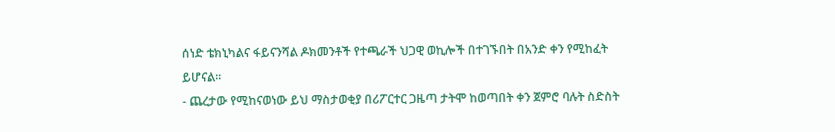ሰነድ ቴክኒካልና ፋይናንሻል ዶክመንቶች የተጫራች ህጋዊ ወኪሎች በተገኙበት በአንድ ቀን የሚከፈት ይሆናል፡፡
- ጨረታው የሚከናወነው ይህ ማስታወቂያ በሪፖርተር ጋዜጣ ታትሞ ከወጣበት ቀን ጀምሮ ባሉት ስድስት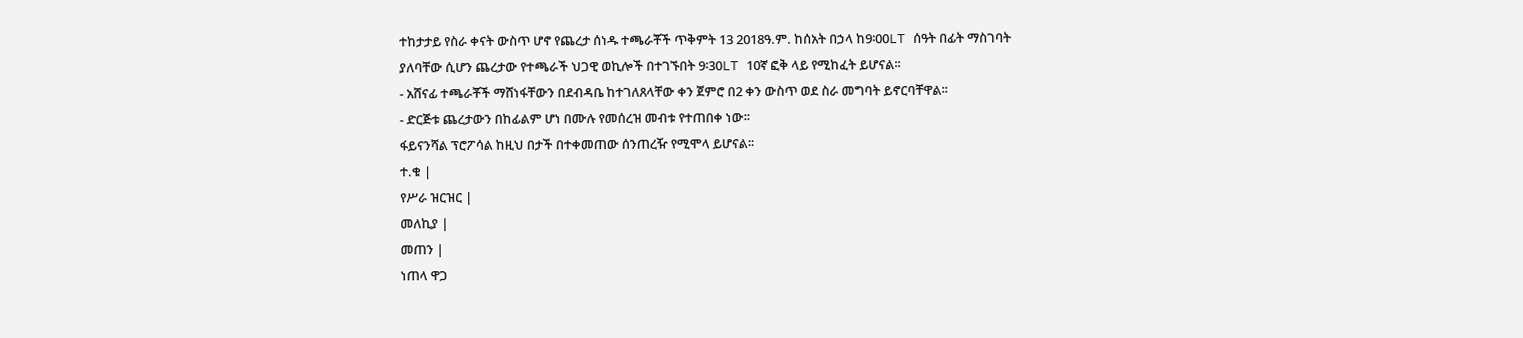ተከታታይ የስራ ቀናት ውስጥ ሆኖ የጨረታ ሰነዱ ተጫራቾች ጥቅምት 13 2018ዓ.ም. ከሰአት በኃላ ከ9፡00LT ሰዓት በፊት ማስገባት ያለባቸው ሲሆን ጨረታው የተጫራች ህጋዊ ወኪሎች በተገኙበት 9፡30LT 10ኛ ፎቅ ላይ የሚከፈት ይሆናል፡፡
- አሸናፊ ተጫራቾች ማሸነፋቸውን በደብዳቤ ከተገለጸላቸው ቀን ጀምሮ በ2 ቀን ውስጥ ወደ ስራ መግባት ይኖርባቸዋል፡፡
- ድርጅቱ ጨረታውን በከፊልም ሆነ በሙሉ የመሰረዝ መብቱ የተጠበቀ ነው፡፡
ፋይናንሻል ፕሮፖሳል ከዚህ በታች በተቀመጠው ሰንጠረዥ የሚሞላ ይሆናል፡፡
ተ.ቁ |
የሥራ ዝርዝር |
መለኪያ |
መጠን |
ነጠላ ዋጋ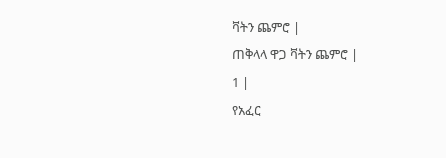ቫትን ጨምሮ |
ጠቅላላ ዋጋ ቫትን ጨምሮ |
1 |
የአፈር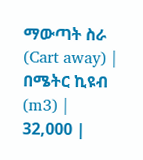ማውጣት ስራ (Cart away) |
በሜትር ኪዩብ (m3) |
32,000 |